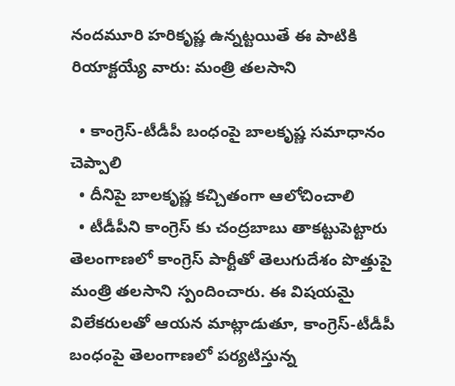నందమూరి హరికృష్ణ ఉన్నట్టయితే ఈ పాటికి రియాక్టయ్యే వారు: మంత్రి తలసాని

  • కాంగ్రెస్-టీడీపీ బంధంపై బాలకృష్ణ సమాధానం చెప్పాలి
  • దీనిపై బాలకృష్ణ కచ్చితంగా ఆలోచించాలి
  • టీడీపీని కాంగ్రెస్ కు చంద్రబాబు తాకట్టుపెట్టారు
తెలంగాణలో కాంగ్రెస్ పార్టీతో తెలుగుదేశం పొత్తుపై మంత్రి తలసాని స్పందించారు. ఈ విషయమై విలేకరులతో ఆయన మాట్లాడుతూ, కాంగ్రెస్-టీడీపీ బంధంపై తెలంగాణలో పర్యటిస్తున్న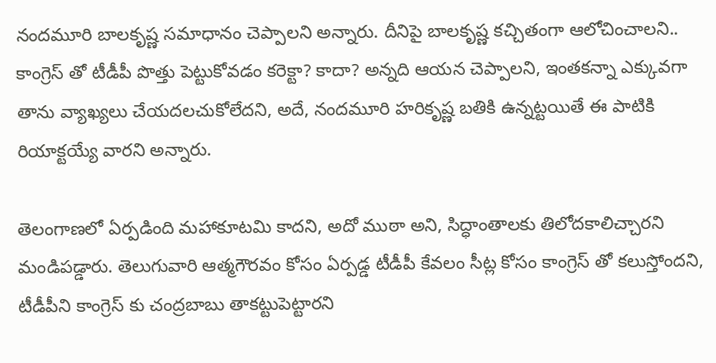నందమూరి బాలకృష్ణ సమాధానం చెప్పాలని అన్నారు. దీనిపై బాలకృష్ణ కచ్చితంగా ఆలోచించాలని.. కాంగ్రెస్ తో టీడీపీ పొత్తు పెట్టుకోవడం కరెక్టా? కాదా? అన్నది ఆయన చెప్పాలని, ఇంతకన్నా ఎక్కువగా తాను వ్యాఖ్యలు చేయదలచుకోలేదని, అదే, నందమూరి హరికృష్ణ బతికి ఉన్నట్టయితే ఈ పాటికి రియాక్టయ్యే వారని అన్నారు.

తెలంగాణలో ఏర్పడింది మహాకూటమి కాదని, అదో ముఠా అని, సిద్ధాంతాలకు తిలోదకాలిచ్చారని మండిపడ్డారు. తెలుగువారి ఆత్మగౌరవం కోసం ఏర్పడ్డ టీడీపీ కేవలం సీట్ల కోసం కాంగ్రెస్ తో కలుస్తోందని, టీడీపీని కాంగ్రెస్ కు చంద్రబాబు తాకట్టుపెట్టారని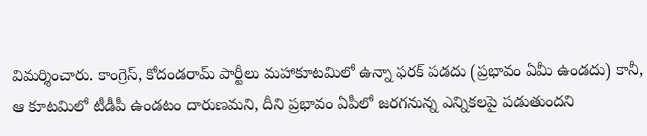విమర్శించారు. కాంగ్రెస్, కోదండరామ్ పార్టీలు మహాకూటమిలో ఉన్నా ఫరక్ పడదు (ప్రభావం ఏమీ ఉండదు) కానీ, ఆ కూటమిలో టీడీపీ ఉండటం దారుణమని, దీని ప్రభావం ఏపీలో జరగనున్న ఎన్నికలపై పడుతుందని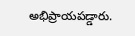అభిప్రాయపడ్డారు.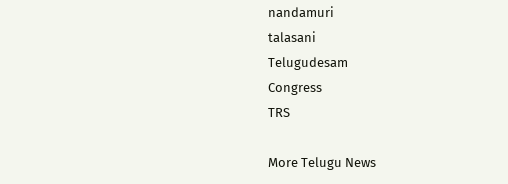nandamuri
talasani
Telugudesam
Congress
TRS

More Telugu News